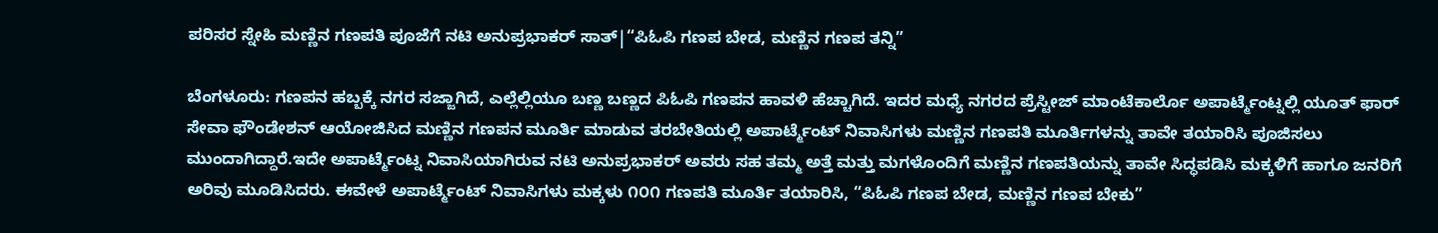ಪರಿಸರ ಸ್ನೇಹಿ ಮಣ್ಣಿನ ಗಣಪತಿ ಪೂಜೆಗೆ ನಟಿ ಅನುಪ್ರಭಾಕರ್ ಸಾತ್|“ಪಿಓಪಿ ಗಣಪ ಬೇಡ, ಮಣ್ಣಿನ ಗಣಪ ತನ್ನಿ”

ಬೆಂಗಳೂರು: ಗಣಪನ ಹಬ್ಬಕ್ಕೆ ನಗರ ಸಜ್ಜಾಗಿದೆ, ಎಲ್ಲೆಲ್ಲಿಯೂ ಬಣ್ಣ ಬಣ್ಣದ ಪಿಓಪಿ ಗಣಪನ ಹಾವಳಿ ಹೆಚ್ಚಾಗಿದೆ. ಇದರ ಮಧ್ಯೆ ನಗರದ ಪ್ರೆಸ್ಟೀಜ್ ಮಾಂಟೆಕಾರ್ಲೊ ಅಪಾರ್ಟ್ಮೆಂಟ್ನಲ್ಲಿ ಯೂತ್ ಫಾರ್ ಸೇವಾ ಫೌಂಡೇಶನ್ ಆಯೋಜಿಸಿದ ಮಣ್ಣಿನ ಗಣಪನ ಮೂರ್ತಿ ಮಾಡುವ ತರಬೇತಿಯಲ್ಲಿ ಅಪಾರ್ಟ್ಮೆಂಟ್ ನಿವಾಸಿಗಳು ಮಣ್ಣಿನ ಗಣಪತಿ ಮೂರ್ತಿಗಳನ್ನು ತಾವೇ ತಯಾರಿಸಿ ಪೂಜಿಸಲು ಮುಂದಾಗಿದ್ದಾರೆ.ಇದೇ ಅಪಾರ್ಟ್ಮೆಂಟ್ನ ನಿವಾಸಿಯಾಗಿರುವ ನಟಿ ಅನುಪ್ರಭಾಕರ್ ಅವರು ಸಹ ತಮ್ಮ ಅತ್ತೆ ಮತ್ತು ಮಗಳೊಂದಿಗೆ ಮಣ್ಣಿನ ಗಣಪತಿಯನ್ನು ತಾವೇ ಸಿದ್ಧಪಡಿಸಿ ಮಕ್ಕಳಿಗೆ ಹಾಗೂ ಜನರಿಗೆ ಅರಿವು ಮೂಡಿಸಿದರು. ಈವೇಳೆ ಅಪಾರ್ಟ್ಮೆಂಟ್ ನಿವಾಸಿಗಳು ಮಕ್ಕಳು ೧೦೧ ಗಣಪತಿ ಮೂರ್ತಿ ತಯಾರಿಸಿ, “ಪಿಓಪಿ ಗಣಪ ಬೇಡ, ಮಣ್ಣಿನ ಗಣಪ ಬೇಕು”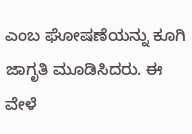ಎಂಬ ಘೋಷಣೆಯನ್ನು ಕೂಗಿ ಜಾಗೃತಿ ಮೂಡಿಸಿದರು. ಈ ವೇಳೆ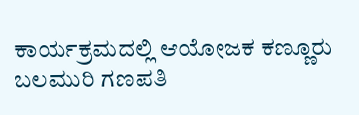ಕಾರ್ಯಕ್ರಮದಲ್ಲಿ ಆಯೋಜಕ ಕಣ್ಣೂರು ಬಲಮುರಿ ಗಣಪತಿ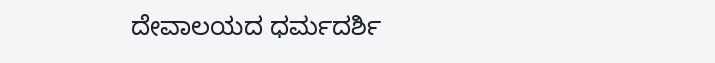ದೇವಾಲಯದ ಧರ್ಮದರ್ಶಿ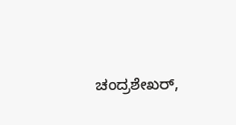ಚಂದ್ರಶೇಖರ್,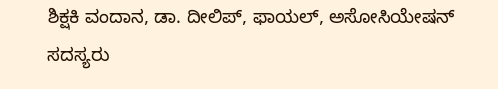ಶಿಕ್ಷಕಿ ವಂದಾನ, ಡಾ. ದೀಲಿಪ್, ಫಾಯಲ್, ಅಸೋಸಿಯೇಷನ್ ಸದಸ್ಯರು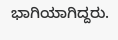ಭಾಗಿಯಾಗಿದ್ದರು.